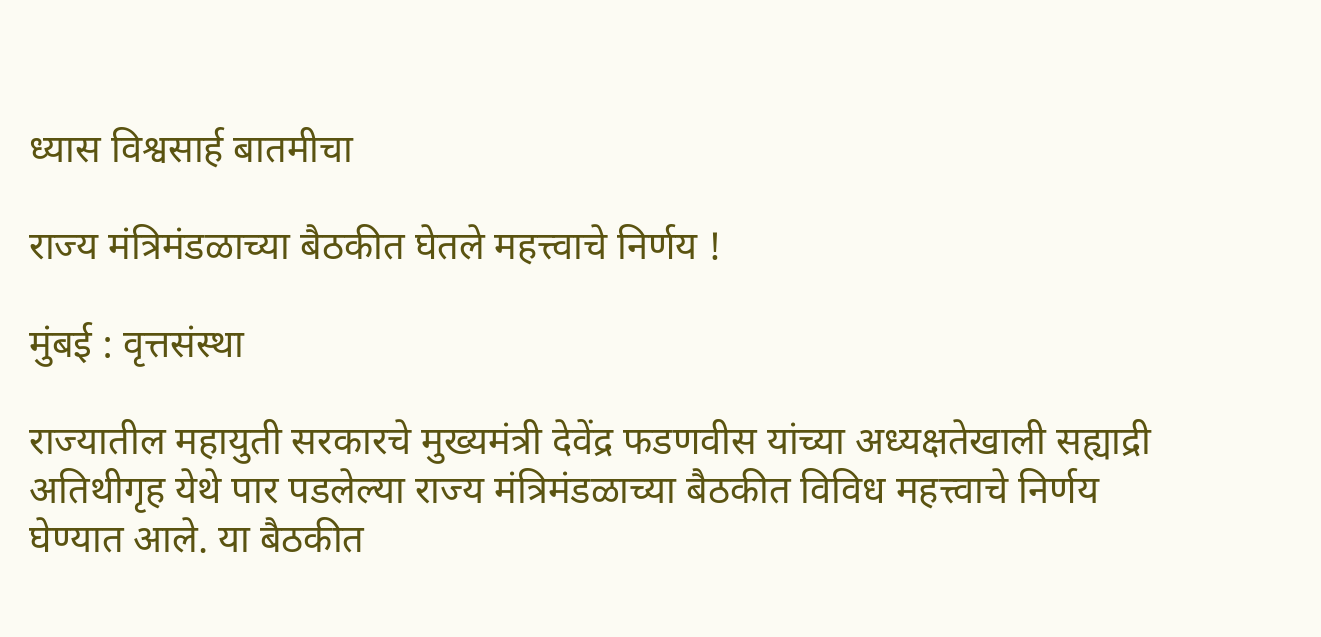ध्यास विश्वसार्ह बातमीचा

राज्य मंत्रिमंडळाच्या बैठकीत घेतले महत्त्वाचे निर्णय !

मुंबई : वृत्तसंस्था

राज्यातील महायुती सरकारचे मुख्यमंत्री देवेंद्र फडणवीस यांच्या अध्यक्षतेखाली सह्याद्री अतिथीगृह येथे पार पडलेल्या राज्य मंत्रिमंडळाच्या बैठकीत विविध महत्त्वाचे निर्णय घेण्यात आले. या बैठकीत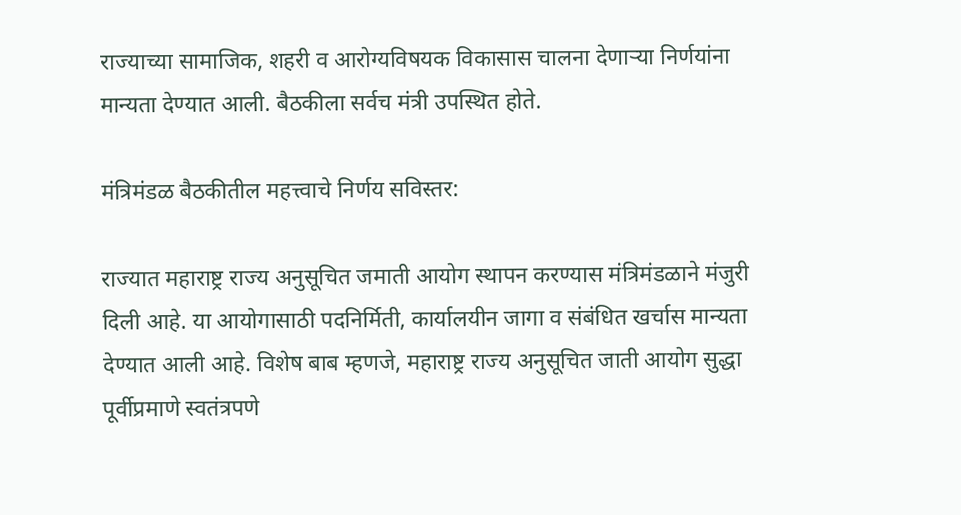राज्याच्या सामाजिक, शहरी व आरोग्यविषयक विकासास चालना देणाऱ्या निर्णयांना मान्यता देण्यात आली. बैठकीला सर्वच मंत्री उपस्थित होते.

मंत्रिमंडळ बैठकीतील महत्त्वाचे निर्णय सविस्तर:

राज्यात महाराष्ट्र राज्य अनुसूचित जमाती आयोग स्थापन करण्यास मंत्रिमंडळाने मंजुरी दिली आहे. या आयोगासाठी पदनिर्मिती, कार्यालयीन जागा व संबंधित खर्चास मान्यता देण्यात आली आहे. विशेष बाब म्हणजे, महाराष्ट्र राज्य अनुसूचित जाती आयोग सुद्धा पूर्वीप्रमाणे स्वतंत्रपणे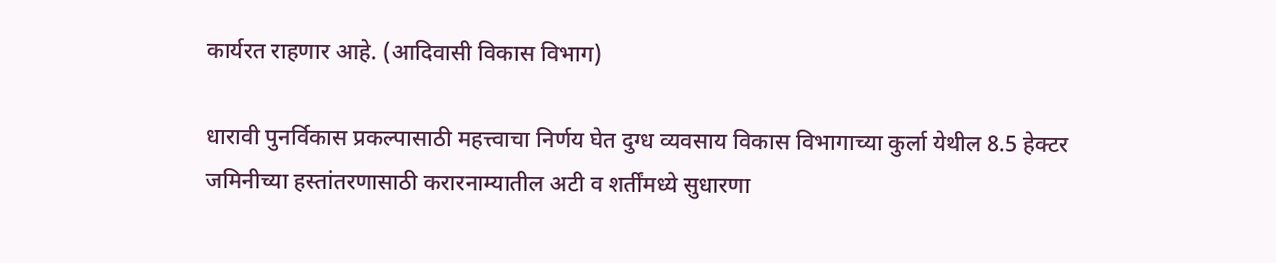कार्यरत राहणार आहे. (आदिवासी विकास विभाग)

धारावी पुनर्विकास प्रकल्पासाठी महत्त्वाचा निर्णय घेत दुग्ध व्यवसाय विकास विभागाच्या कुर्ला येथील 8.5 हेक्टर जमिनीच्या हस्तांतरणासाठी करारनाम्यातील अटी व शर्तींमध्ये सुधारणा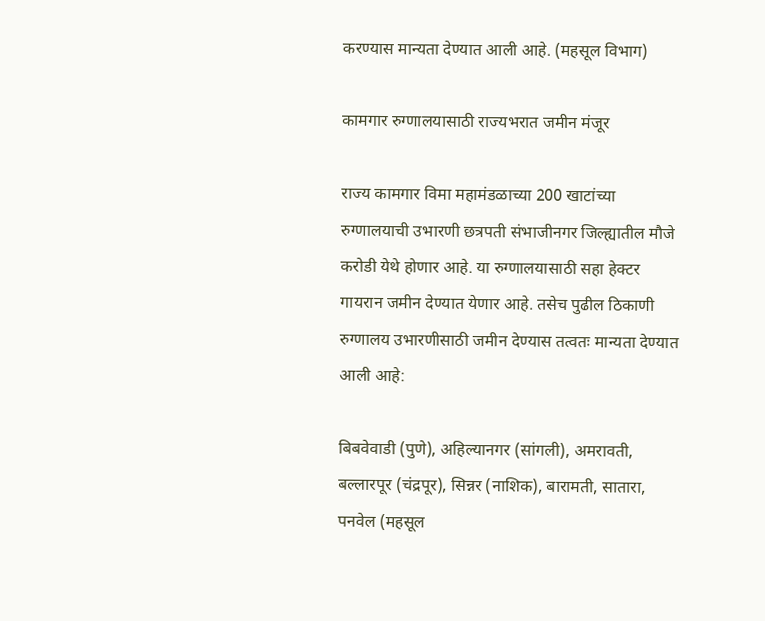करण्यास मान्यता देण्यात आली आहे. (महसूल विभाग)

कामगार रुग्णालयासाठी राज्यभरात जमीन मंजूर

राज्य कामगार विमा महामंडळाच्या 200 खाटांच्या रुग्णालयाची उभारणी छत्रपती संभाजीनगर जिल्ह्यातील मौजे करोडी येथे होणार आहे. या रुग्णालयासाठी सहा हेक्टर गायरान जमीन देण्यात येणार आहे. तसेच पुढील ठिकाणी रुग्णालय उभारणीसाठी जमीन देण्यास तत्वतः मान्यता देण्यात आली आहे:

बिबवेवाडी (पुणे), अहिल्यानगर (सांगली), अमरावती, बल्लारपूर (चंद्रपूर), सिन्नर (नाशिक), बारामती, सातारा, पनवेल (महसूल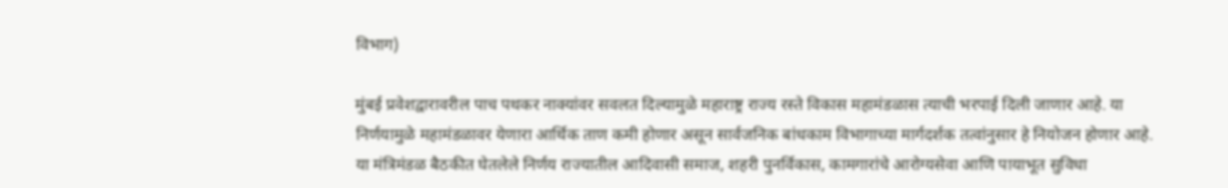विभाग)

मुंबई प्रवेशद्वारावरील पाच पथकर नाक्यांवर सवलत दिल्यामुळे महाराष्ट्र राज्य रस्ते विकास महामंडळास त्याची भरपाई दिली जाणार आहे. या निर्णयामुळे महामंडळावर येणारा आर्थिक ताण कमी होणार असून सार्वजनिक बांधकाम विभागाच्या मार्गदर्शक तत्वांनुसार हे नियोजन होणार आहे. या मंत्रिमंडळ बैठकीत घेतलेले निर्णय राज्यातील आदिवासी समाज, शहरी पुनर्विकास, कामगारांचे आरोग्यसेवा आणि पायाभूत सुविधा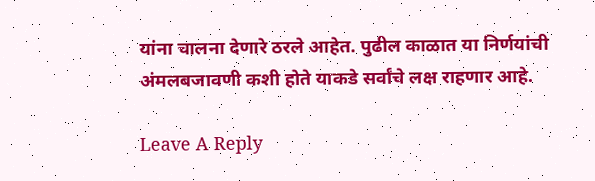यांना चालना देणारे ठरले आहेत. पुढील काळात या निर्णयांची अंमलबजावणी कशी होते याकडे सर्वांचे लक्ष राहणार आहे.

Leave A Reply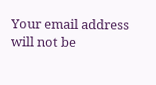Your email address will not be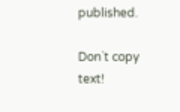published.

Don`t copy text!